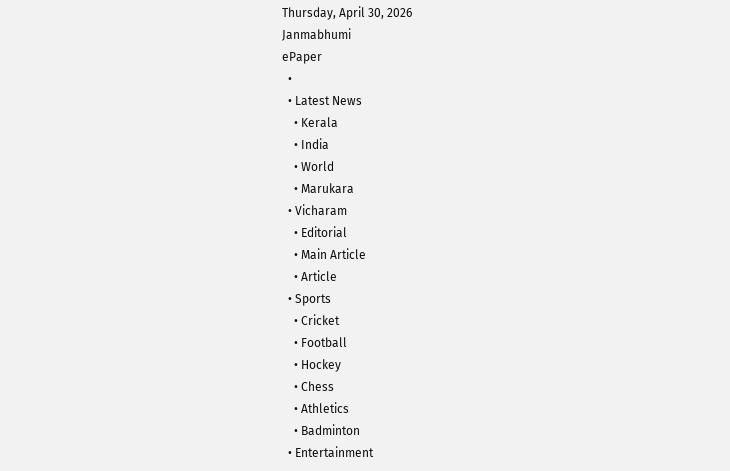Thursday, April 30, 2026
Janmabhumi
ePaper
  •
  • Latest News
    • Kerala
    • India
    • World
    • Marukara
  • Vicharam
    • Editorial
    • Main Article
    • Article
  • Sports
    • Cricket
    • Football
    • Hockey
    • Chess
    • Athletics
    • Badminton
  • Entertainment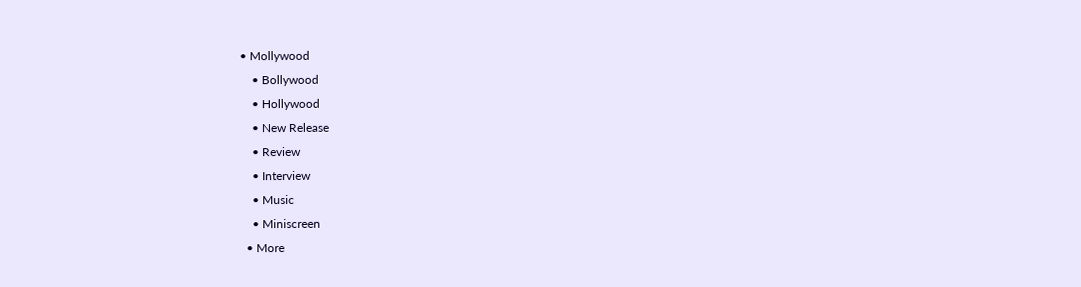• Mollywood
    • Bollywood
    • Hollywood
    • New Release
    • Review
    • Interview
    • Music
    • Miniscreen
  • More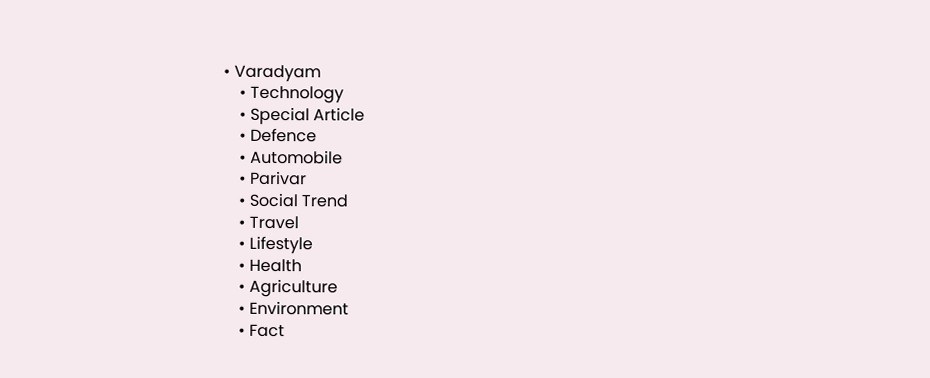• Varadyam
    • Technology
    • Special Article
    • Defence
    • Automobile
    • Parivar
    • Social Trend
    • Travel
    • Lifestyle
    • Health
    • Agriculture
    • Environment
    • Fact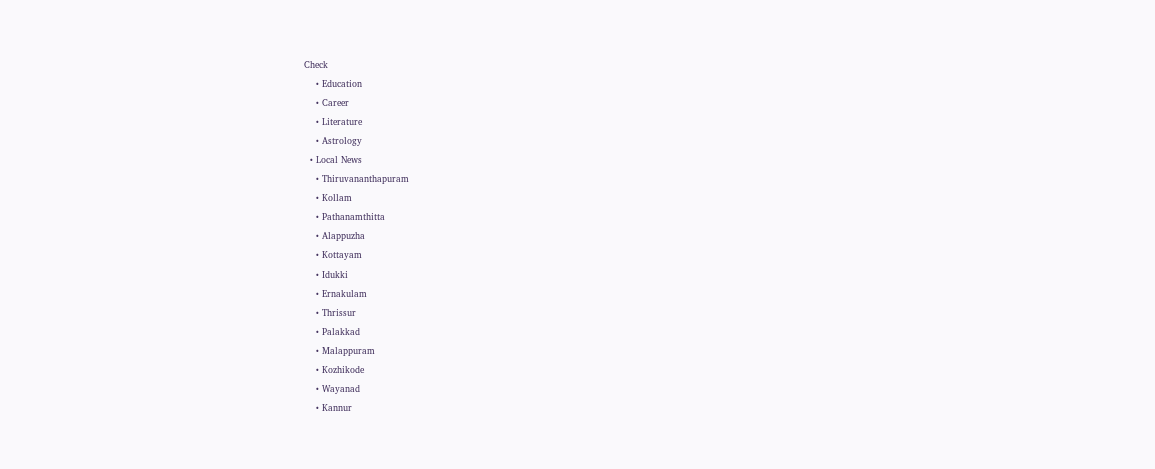Check
    • Education
    • Career
    • Literature
    • Astrology
  • Local News
    • Thiruvananthapuram
    • Kollam
    • Pathanamthitta
    • Alappuzha
    • Kottayam
    • Idukki
    • Ernakulam
    • Thrissur
    • Palakkad
    • Malappuram
    • Kozhikode
    • Wayanad
    • Kannur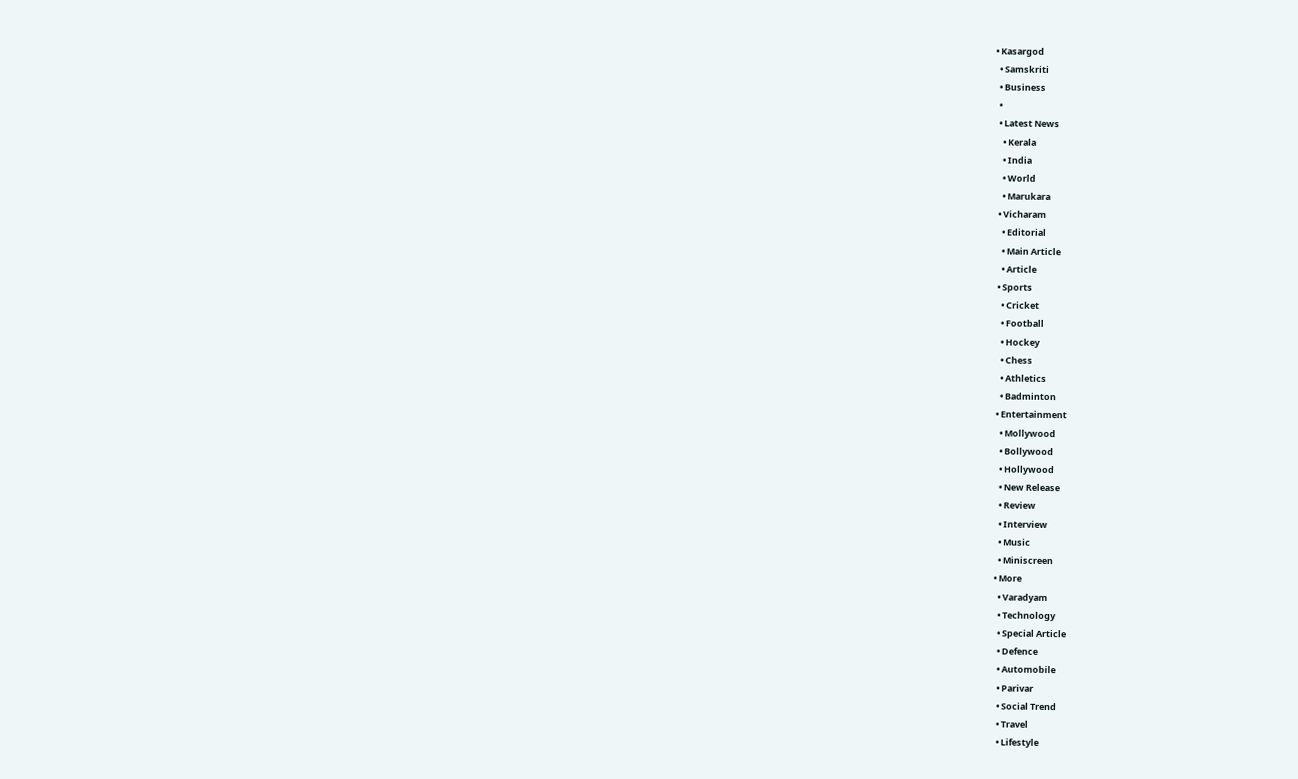• Kasargod
  • Samskriti
  • Business
  •
  • Latest News
    • Kerala
    • India
    • World
    • Marukara
  • Vicharam
    • Editorial
    • Main Article
    • Article
  • Sports
    • Cricket
    • Football
    • Hockey
    • Chess
    • Athletics
    • Badminton
  • Entertainment
    • Mollywood
    • Bollywood
    • Hollywood
    • New Release
    • Review
    • Interview
    • Music
    • Miniscreen
  • More
    • Varadyam
    • Technology
    • Special Article
    • Defence
    • Automobile
    • Parivar
    • Social Trend
    • Travel
    • Lifestyle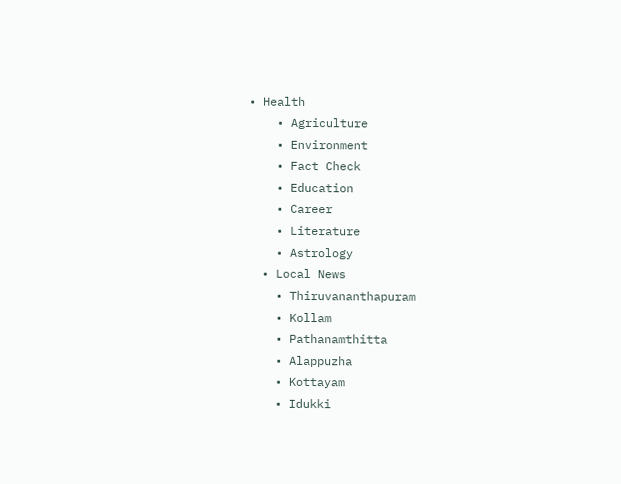• Health
    • Agriculture
    • Environment
    • Fact Check
    • Education
    • Career
    • Literature
    • Astrology
  • Local News
    • Thiruvananthapuram
    • Kollam
    • Pathanamthitta
    • Alappuzha
    • Kottayam
    • Idukki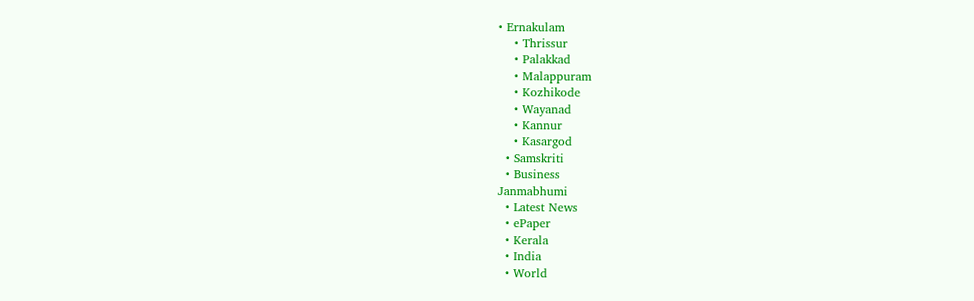• Ernakulam
    • Thrissur
    • Palakkad
    • Malappuram
    • Kozhikode
    • Wayanad
    • Kannur
    • Kasargod
  • Samskriti
  • Business
Janmabhumi
  • Latest News
  • ePaper
  • Kerala
  • India
  • World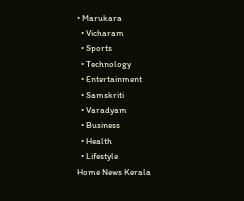• Marukara
  • Vicharam
  • Sports
  • Technology
  • Entertainment
  • Samskriti
  • Varadyam
  • Business
  • Health
  • Lifestyle
Home News Kerala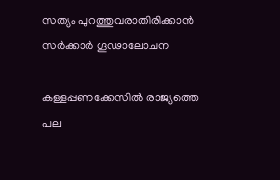സത്യം പുറത്തുവരാതിരിക്കാന്‍ സര്‍ക്കാര്‍ ഗൂഢാലോചന

കള്ളപ്പണക്കേസില്‍ രാജ്യത്തെ പല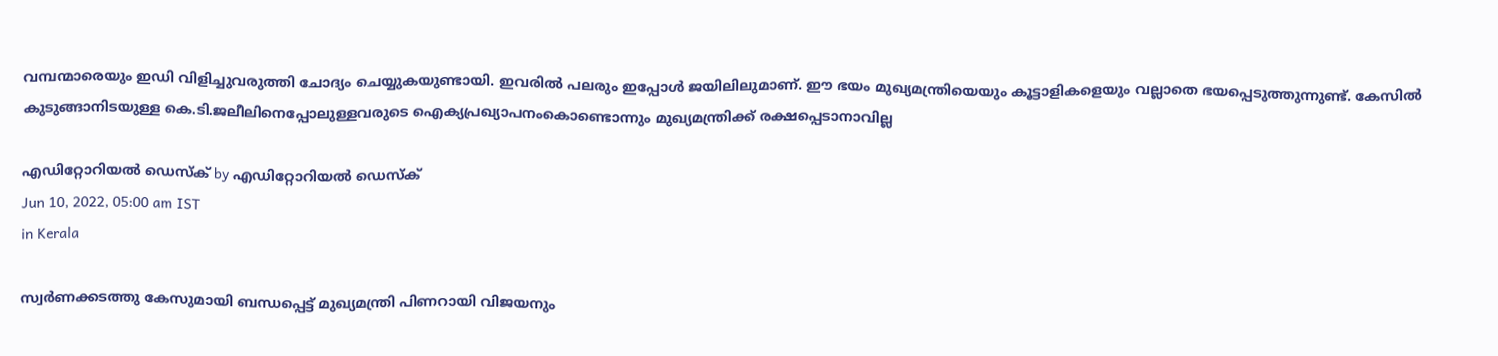വമ്പന്മാരെയും ഇഡി വിളിച്ചുവരുത്തി ചോദ്യം ചെയ്യുകയുണ്ടായി. ഇവരില്‍ പലരും ഇപ്പോള്‍ ജയിലിലുമാണ്. ഈ ഭയം മുഖ്യമന്ത്രിയെയും കൂട്ടാളികളെയും വല്ലാതെ ഭയപ്പെടുത്തുന്നുണ്ട്. കേസില്‍ കുടുങ്ങാനിടയുള്ള കെ.ടി.ജലീലിനെപ്പോലുള്ളവരുടെ ഐക്യപ്രഖ്യാപനംകൊണ്ടൊന്നും മുഖ്യമന്ത്രിക്ക് രക്ഷപ്പെടാനാവില്ല

എഡിറ്റോറിയൽ ഡെസ്ക് by എഡിറ്റോറിയൽ ഡെസ്ക്
Jun 10, 2022, 05:00 am IST
in Kerala

സ്വര്‍ണക്കടത്തു കേസുമായി ബന്ധപ്പെട്ട് മുഖ്യമന്ത്രി പിണറായി വിജയനും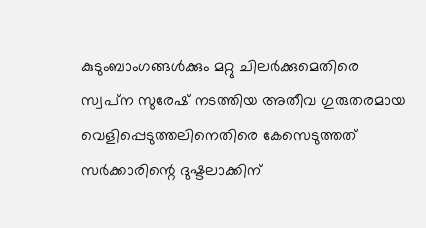കുടുംബാംഗങ്ങള്‍ക്കും മറ്റു ചിലര്‍ക്കുമെതിരെ സ്വപ്‌ന സുരേഷ് നടത്തിയ അതീവ ഗുരുതരമായ വെളിപ്പെടുത്തലിനെതിരെ കേസെടുത്തത് സര്‍ക്കാരിന്റെ ദുഷ്ടലാക്കിന്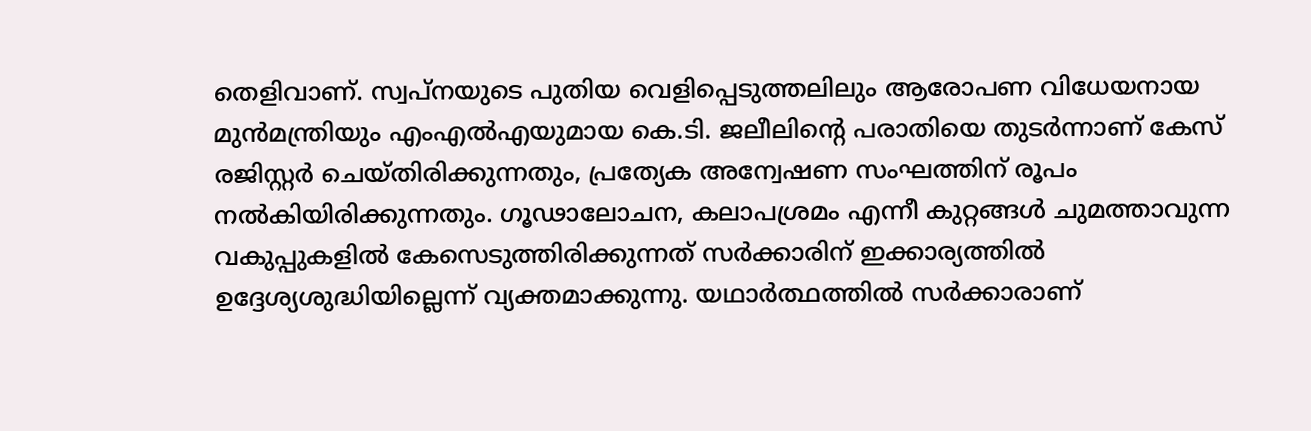തെളിവാണ്. സ്വപ്‌നയുടെ പുതിയ വെളിപ്പെടുത്തലിലും ആരോപണ വിധേയനായ മുന്‍മന്ത്രിയും എംഎല്‍എയുമായ കെ.ടി. ജലീലിന്റെ പരാതിയെ തുടര്‍ന്നാണ് കേസ് രജിസ്റ്റര്‍ ചെയ്തിരിക്കുന്നതും, പ്രത്യേക അന്വേഷണ സംഘത്തിന് രൂപം നല്‍കിയിരിക്കുന്നതും. ഗൂഢാലോചന, കലാപശ്രമം എന്നീ കുറ്റങ്ങള്‍ ചുമത്താവുന്ന വകുപ്പുകളില്‍ കേസെടുത്തിരിക്കുന്നത് സര്‍ക്കാരിന് ഇക്കാര്യത്തില്‍ ഉദ്ദേശ്യശുദ്ധിയില്ലെന്ന് വ്യക്തമാക്കുന്നു. യഥാര്‍ത്ഥത്തില്‍ സര്‍ക്കാരാണ്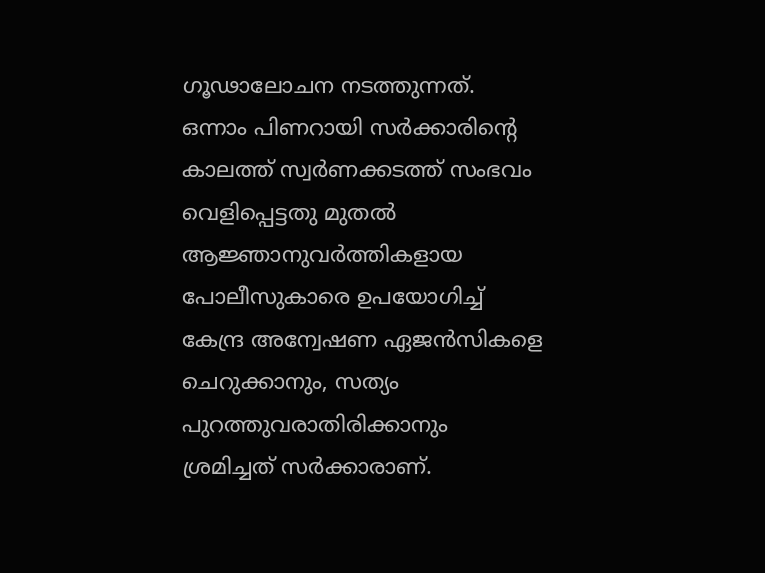ഗൂഢാലോചന നടത്തുന്നത്. ഒന്നാം പിണറായി സര്‍ക്കാരിന്റെ കാലത്ത് സ്വര്‍ണക്കടത്ത് സംഭവം വെളിപ്പെട്ടതു മുതല്‍ ആജ്ഞാനുവര്‍ത്തികളായ പോലീസുകാരെ ഉപയോഗിച്ച് കേന്ദ്ര അന്വേഷണ ഏജന്‍സികളെ ചെറുക്കാനും, സത്യം പുറത്തുവരാതിരിക്കാനും ശ്രമിച്ചത് സര്‍ക്കാരാണ്.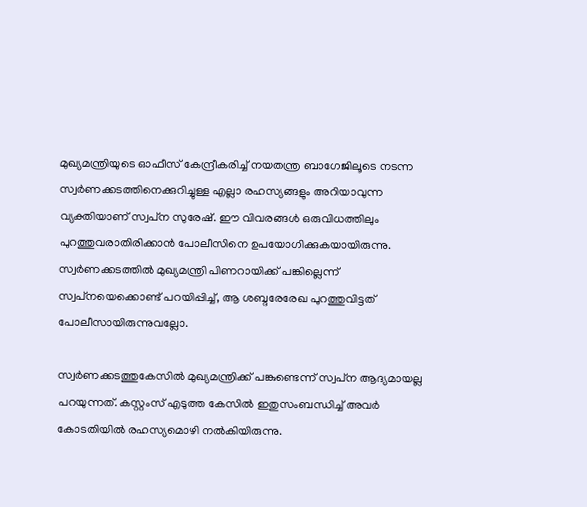മുഖ്യമന്ത്രിയുടെ ഓഫീസ് കേന്ദ്രീകരിച്ച് നയതന്ത്ര ബാഗേജിലൂടെ നടന്ന സ്വര്‍ണക്കടത്തിനെക്കുറിച്ചുള്ള എല്ലാ രഹസ്യങ്ങളും അറിയാവുന്ന വ്യക്തിയാണ് സ്വപ്‌ന സുരേഷ്. ഈ വിവരങ്ങള്‍ ഒരുവിധത്തിലും പുറത്തുവരാതിരിക്കാന്‍ പോലീസിനെ ഉപയോഗിക്കുകയായിരുന്നു. സ്വര്‍ണക്കടത്തില്‍ മുഖ്യമന്ത്രി പിണറായിക്ക് പങ്കില്ലെന്ന് സ്വപ്‌നയെക്കൊണ്ട് പറയിപ്പിച്ച്, ആ ശബ്ദരേരേഖ പുറത്തുവിട്ടത് പോലീസായിരുന്നുവല്ലോ.

സ്വര്‍ണക്കടത്തുകേസില്‍ മുഖ്യമന്ത്രിക്ക് പങ്കുണ്ടെന്ന് സ്വപ്‌ന ആദ്യമായല്ല പറയുന്നത്. കസ്റ്റംസ് എടുത്ത കേസില്‍ ഇതുസംബന്ധിച്ച് അവര്‍ കോടതിയില്‍ രഹസ്യമൊഴി നല്‍കിയിരുന്നു.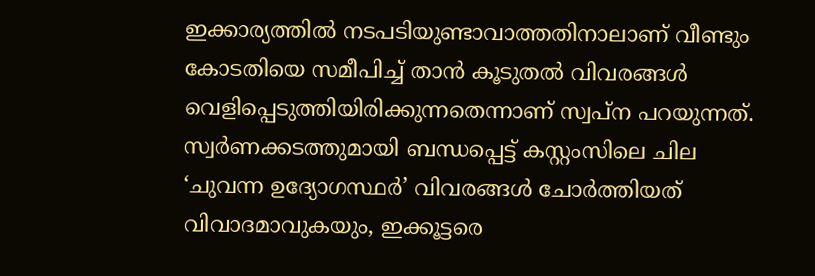ഇക്കാര്യത്തില്‍ നടപടിയുണ്ടാവാത്തതിനാലാണ് വീണ്ടും കോടതിയെ സമീപിച്ച് താന്‍ കൂടുതല്‍ വിവരങ്ങള്‍ വെളിപ്പെടുത്തിയിരിക്കുന്നതെന്നാണ് സ്വപ്‌ന പറയുന്നത്. സ്വര്‍ണക്കടത്തുമായി ബന്ധപ്പെട്ട് കസ്റ്റംസിലെ ചില ‘ചുവന്ന ഉദ്യോഗസ്ഥര്‍’ വിവരങ്ങള്‍ ചോര്‍ത്തിയത് വിവാദമാവുകയും, ഇക്കൂട്ടരെ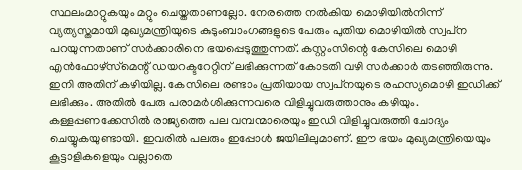സ്ഥലംമാറ്റുകയും മറ്റും ചെയ്തതാണല്ലോ. നേരത്തെ നല്‍കിയ മൊഴിയില്‍നിന്ന് വ്യത്യസ്തമായി മുഖ്യമന്ത്രിയുടെ കുടുംബാംഗങ്ങളുടെ പേരും പുതിയ മൊഴിയില്‍ സ്വപ്‌ന പറയുന്നതാണ് സര്‍ക്കാരിനെ ഭയപ്പെടുത്തുന്നത്. കസ്റ്റംസിന്റെ കേസിലെ മൊഴി എന്‍ഫോഴ്‌സ്‌മെന്റ് ഡയറക്ടറേറ്റിന് ലഭിക്കുന്നത് കോടതി വഴി സര്‍ക്കാര്‍ തടഞ്ഞിരുന്നു. ഇനി അതിന് കഴിയില്ല. കേസിലെ രണ്ടാം പ്രതിയായ സ്വപ്‌നയുടെ രഹസ്യമൊഴി ഇഡിക്ക് ലഭിക്കും. അതില്‍ പേരു പരാമര്‍ശിക്കുന്നവരെ വിളിച്ചുവരുത്താനും കഴിയും. കള്ളപ്പണക്കേസില്‍ രാജ്യത്തെ പല വമ്പന്മാരെയും ഇഡി വിളിച്ചുവരുത്തി ചോദ്യം ചെയ്യുകയുണ്ടായി. ഇവരില്‍ പലരും ഇപ്പോള്‍ ജയിലിലുമാണ്. ഈ ഭയം മുഖ്യമന്ത്രിയെയും കൂട്ടാളികളെയും വല്ലാതെ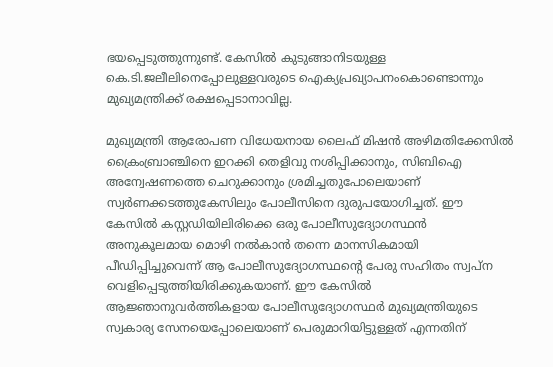ഭയപ്പെടുത്തുന്നുണ്ട്. കേസില്‍ കുടുങ്ങാനിടയുള്ള കെ.ടി.ജലീലിനെപ്പോലുള്ളവരുടെ ഐക്യപ്രഖ്യാപനംകൊണ്ടൊന്നും മുഖ്യമന്ത്രിക്ക് രക്ഷപ്പെടാനാവില്ല.

മുഖ്യമന്ത്രി ആരോപണ വിധേയനായ ലൈഫ് മിഷന്‍ അഴിമതിക്കേസില്‍ ക്രൈംബ്രാഞ്ചിനെ ഇറക്കി തെളിവു നശിപ്പിക്കാനും, സിബിഐ അന്വേഷണത്തെ ചെറുക്കാനും ശ്രമിച്ചതുപോലെയാണ് സ്വര്‍ണക്കടത്തുകേസിലും പോലീസിനെ ദുരുപയോഗിച്ചത്. ഈ കേസില്‍ കസ്റ്റഡിയിലിരിക്കെ ഒരു പോലീസുദ്യോഗസ്ഥന്‍ അനുകൂലമായ മൊഴി നല്‍കാന്‍ തന്നെ മാനസികമായി പീഡിപ്പിച്ചുവെന്ന് ആ പോലീസുദ്യോഗസ്ഥന്റെ പേരു സഹിതം സ്വപ്‌ന വെളിപ്പെടുത്തിയിരിക്കുകയാണ്. ഈ കേസില്‍ ആജ്ഞാനുവര്‍ത്തികളായ പോലീസുദ്യോഗസ്ഥര്‍ മുഖ്യമന്ത്രിയുടെ സ്വകാര്യ സേനയെപ്പോലെയാണ് പെരുമാറിയിട്ടുള്ളത് എന്നതിന്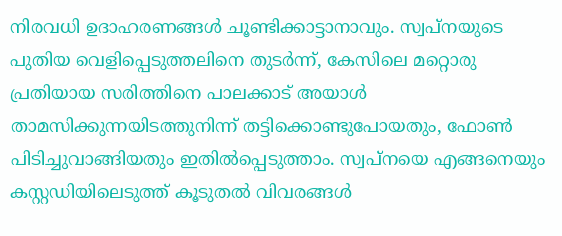നിരവധി ഉദാഹരണങ്ങള്‍ ചൂണ്ടിക്കാട്ടാനാവും. സ്വപ്‌നയുടെ പുതിയ വെളിപ്പെടുത്തലിനെ തുടര്‍ന്ന്, കേസിലെ മറ്റൊരു പ്രതിയായ സരിത്തിനെ പാലക്കാട് അയാള്‍ താമസിക്കുന്നയിടത്തുനിന്ന് തട്ടിക്കൊണ്ടുപോയതും, ഫോണ്‍ പിടിച്ചുവാങ്ങിയതും ഇതില്‍പ്പെടുത്താം. സ്വപ്‌നയെ എങ്ങനെയും കസ്റ്റഡിയിലെടുത്ത് കൂടുതല്‍ വിവരങ്ങള്‍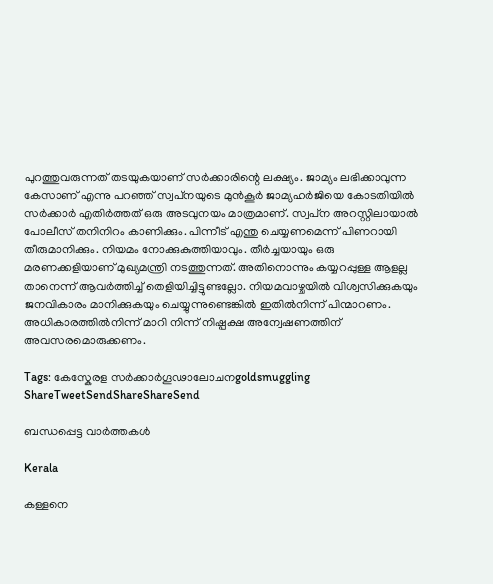പുറത്തുവരുന്നത് തടയുകയാണ് സര്‍ക്കാരിന്റെ ലക്ഷ്യം. ജാമ്യം ലഭിക്കാവുന്ന കേസാണ് എന്നു പറഞ്ഞ് സ്വപ്‌നയുടെ മുന്‍കൂര്‍ ജാമ്യഹര്‍ജിയെ കോടതിയില്‍ സര്‍ക്കാര്‍ എതിര്‍ത്തത് ഒരു അടവുനയം മാത്രമാണ്. സ്വപ്‌ന അറസ്റ്റിലായാല്‍ പോലീസ് തനിനിറം കാണിക്കും. പിന്നീട് എന്തു ചെയ്യണമെന്ന് പിണറായി തീരുമാനിക്കും. നിയമം നോക്കുകുത്തിയാവും. തീര്‍ച്ചയായും ഒരു മരണക്കളിയാണ് മുഖ്യമന്ത്രി നടത്തുന്നത്. അതിനൊന്നും കയ്യറപ്പുള്ള ആളല്ല താനെന്ന് ആവര്‍ത്തിച്ച് തെളിയിച്ചിട്ടുണ്ടല്ലോ. നിയമവാഴ്ചയില്‍ വിശ്വസിക്കുകയും ജനവികാരം മാനിക്കുകയും ചെയ്യുന്നുണ്ടെങ്കില്‍ ഇതില്‍നിന്ന് പിന്മാറണം. അധികാരത്തില്‍നിന്ന് മാറി നിന്ന് നിഷ്പക്ഷ അന്വേഷണത്തിന് അവസരമൊരുക്കണം.

Tags: കേസ്കേരള സര്‍ക്കാര്‍ഗൂഢാലോചനgoldsmuggling
ShareTweetSendShareShareSend

ബന്ധപ്പെട്ട വാര്‍ത്തകള്‍

Kerala

കള്ളനെ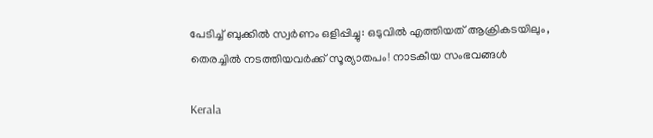പേടിച്ച് ബുക്കിൽ സ്വ‍ർണം ഒളിപ്പിച്ചു: ഒടുവിൽ എത്തിയത് ആക്രികടയിലും, തെരച്ചിൽ നടത്തിയവർക്ക് സൂര്യാതപം! നാടകീയ സംഭവങ്ങൾ

Kerala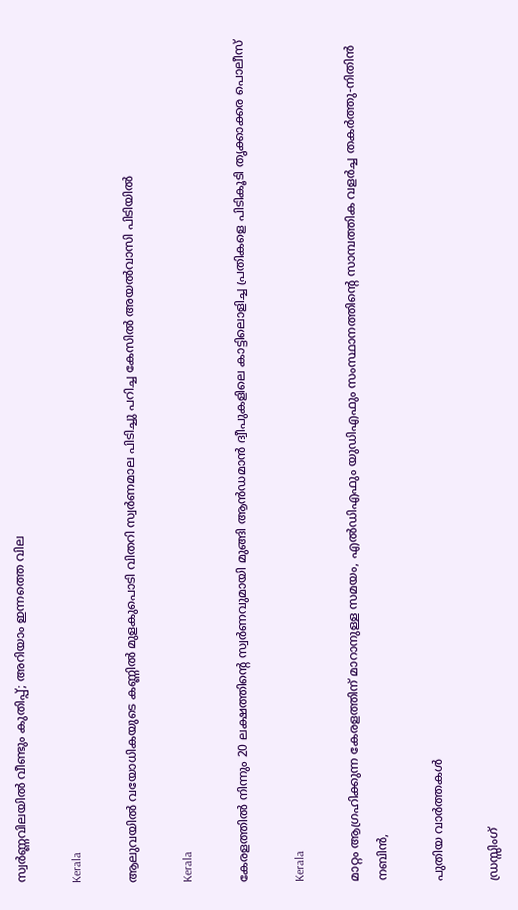സ്വര്‍ണ്ണവിലയില്‍ വീണ്ടും കുതിപ്പ്; അറിയാം ഇന്നത്തെ വില

Kerala

ആലുവയില്‍ വയോധികയുടെ കണ്ണില്‍ മുളകുപൊടി വിതറി സ്വര്‍ണമാല പിടിച്ചു പറിച്ച കേസില്‍ അയല്‍വാസി പിടിയില്‍

Kerala

കേരളത്തില്‍ നിന്നും 20 ലക്ഷത്തിന്റെ സ്വര്‍ണവുമായി മുങ്ങി ആന്‍ഡമാന്‍ ദ്വീപുകളിലെ കാട്ടിലൊളിച്ച പ്രതികളെ പിടികൂടി തൃക്കാക്കര പൊലീസ്

Kerala

മാറ്റം ആഗ്രഹിക്കുന്ന കേരളത്തിന് മാറാനുള്ള സമയം, എല്‍ഡിഎഫും യുഡിഎഫും സംസ്ഥാനത്തിന്റെ സാമ്പത്തിക വളര്‍ച്ച തകര്‍ത്തു-നിതിന്‍ നബിന്‍,

പുതിയ വാര്‍ത്തകള്‍

ഡ്രസ്സിംഗ്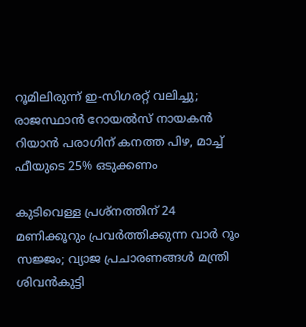റൂമിലിരുന്ന് ഇ-സിഗരറ്റ് വലിച്ചു; രാജസ്ഥാൻ റോയൽസ് നായകൻ റിയാൻ പരാഗിന് കനത്ത പിഴ, മാച്ച് ഫീയുടെ 25% ഒടുക്കണം

കുടിവെള്ള പ്രശ്നത്തിന് 24 മണിക്കൂറും പ്രവർത്തിക്കുന്ന വാർ റൂം സജ്ജം; വ്യാജ പ്രചാരണങ്ങൾ മന്ത്രി ശിവൻകുട്ടി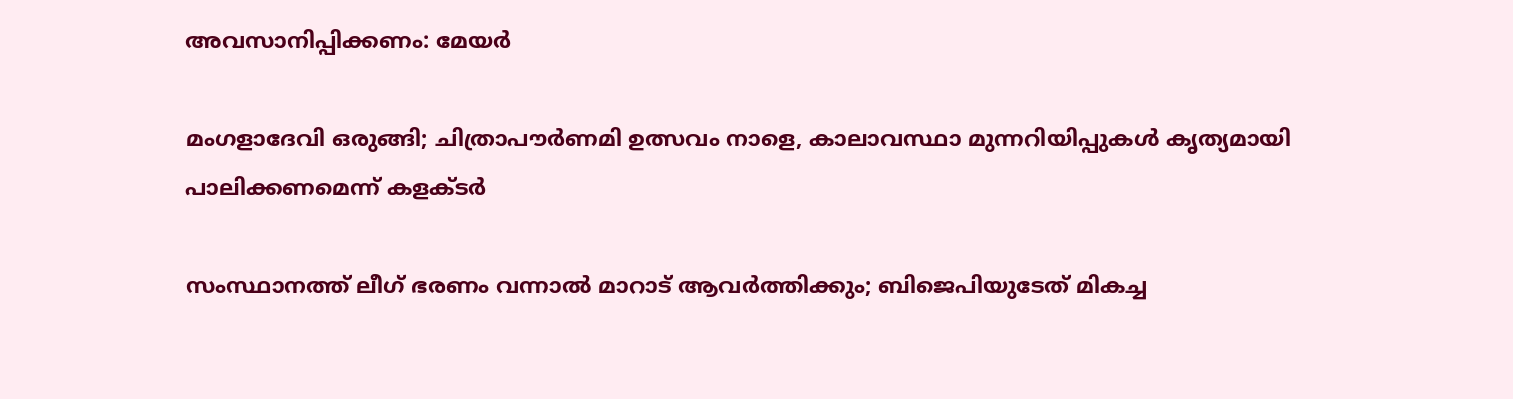അവസാനിപ്പിക്കണം: മേയർ

മംഗളാദേവി ഒരുങ്ങി; ചിത്രാപൗര്‍ണമി ഉത്സവം നാളെ, കാലാവസ്ഥാ മുന്നറിയിപ്പുകള്‍ കൃത്യമായി പാലിക്കണമെന്ന് കളക്ടര്‍

സംസ്ഥാനത്ത് ലീഗ് ഭരണം വന്നാൽ മാറാട് ആവർത്തിക്കും; ബിജെപിയുടേത് മികച്ച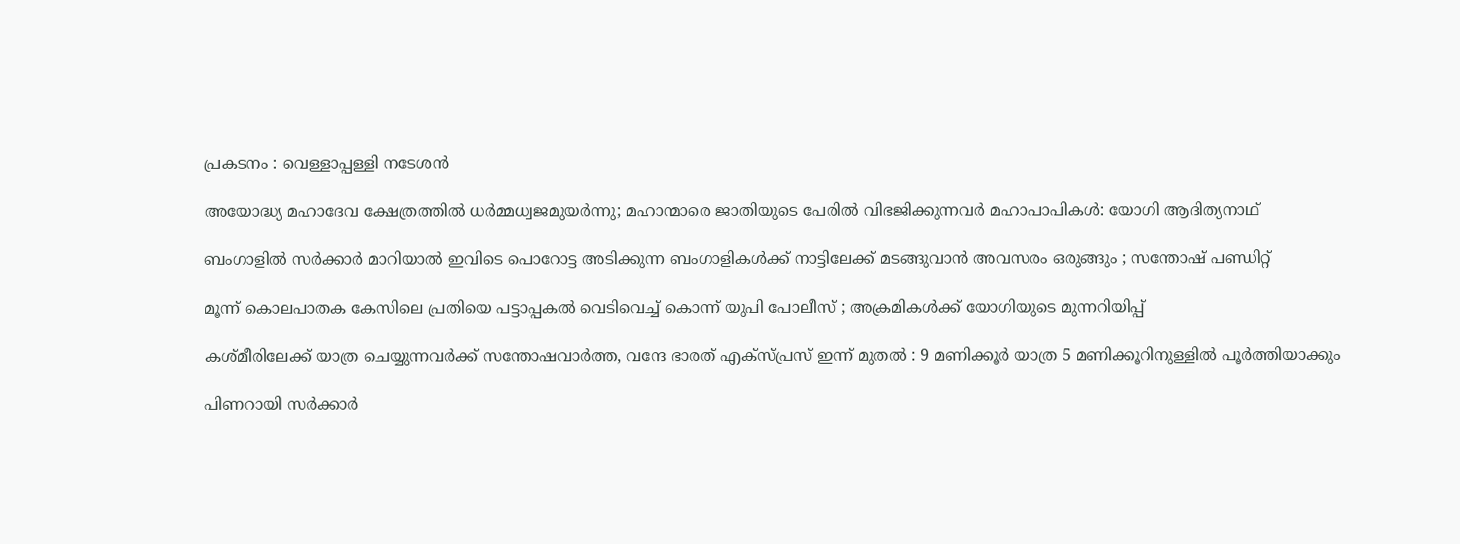പ്രകടനം : വെള്ളാപ്പള്ളി നടേശൻ

അയോദ്ധ്യ മഹാദേവ ക്ഷേത്രത്തില്‍ ധര്‍മ്മധ്വജമുയര്‍ന്നു; മഹാന്മാരെ ജാതിയുടെ പേരില്‍ വിഭജിക്കുന്നവര്‍ മഹാപാപികള്‍: യോഗി ആദിത്യനാഥ്

ബംഗാളിൽ സർക്കാർ മാറിയാൽ ഇവിടെ പൊറോട്ട അടിക്കുന്ന ബംഗാളികൾക്ക് നാട്ടിലേക്ക് മടങ്ങുവാൻ അവസരം ഒരുങ്ങും ; സന്തോഷ് പണ്ഡിറ്റ്

മൂന്ന് കൊലപാതക കേസിലെ പ്രതിയെ പട്ടാപ്പകൽ വെടിവെച്ച് കൊന്ന് യുപി പോലീസ് ; അക്രമികൾക്ക് യോഗിയുടെ മുന്നറിയിപ്പ്

കശ്മീരിലേക്ക് യാത്ര ചെയ്യുന്നവർക്ക് സന്തോഷവാർത്ത, വന്ദേ ഭാരത് എക്സ്പ്രസ് ഇന്ന് മുതൽ : 9 മണിക്കൂർ യാത്ര 5 മണിക്കൂറിനുള്ളിൽ പൂർത്തിയാക്കും

പിണറായി സർക്കാർ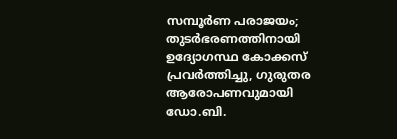സമ്പൂർണ പരാജയം; തുടർഭരണത്തിനായി ഉദ്യോഗസ്ഥ കോക്കസ് പ്രവർത്തിച്ചു, ഗുരുതര ആരോപണവുമായി ഡോ.ബി.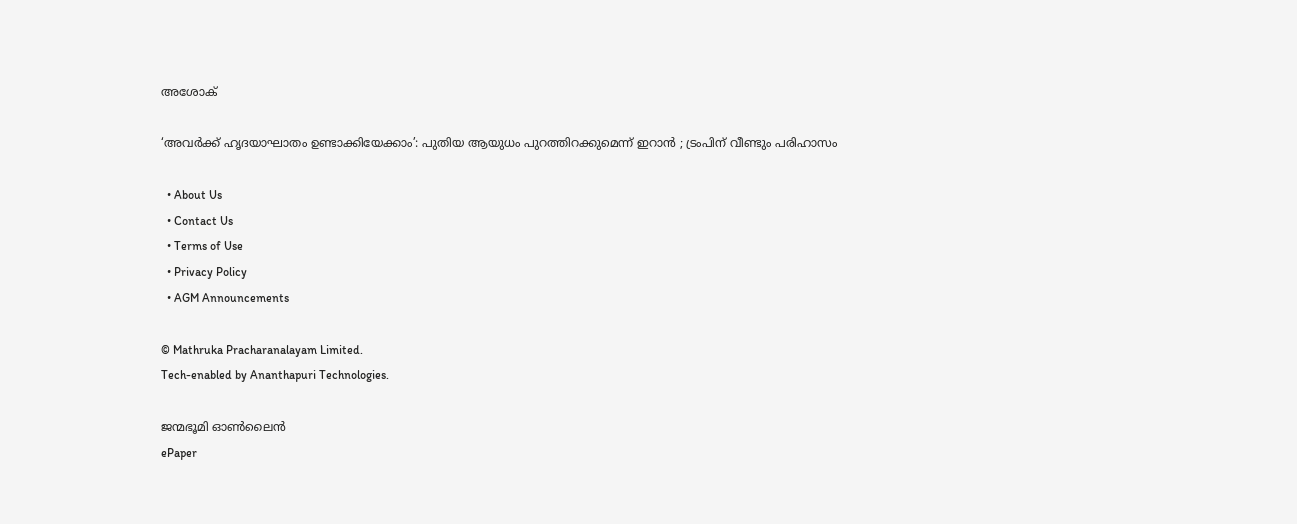അശോക്

‘അവർക്ക് ഹൃദയാഘാതം ഉണ്ടാക്കിയേക്കാം’: പുതിയ ആയുധം പുറത്തിറക്കുമെന്ന് ഇറാൻ ; ട്രംപിന് വീണ്ടും പരിഹാസം

  • About Us
  • Contact Us
  • Terms of Use
  • Privacy Policy
  • AGM Announcements

© Mathruka Pracharanalayam Limited.
Tech-enabled by Ananthapuri Technologies.

ജന്മഭൂമി ഓണ്‍ലൈന്‍
ePaper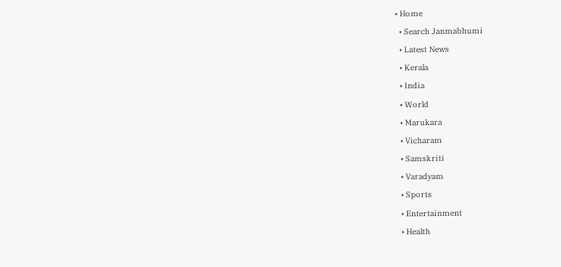• Home
  • Search Janmabhumi
  • Latest News
  • Kerala
  • India
  • World
  • Marukara
  • Vicharam
  • Samskriti
  • Varadyam
  • Sports
  • Entertainment
  • Health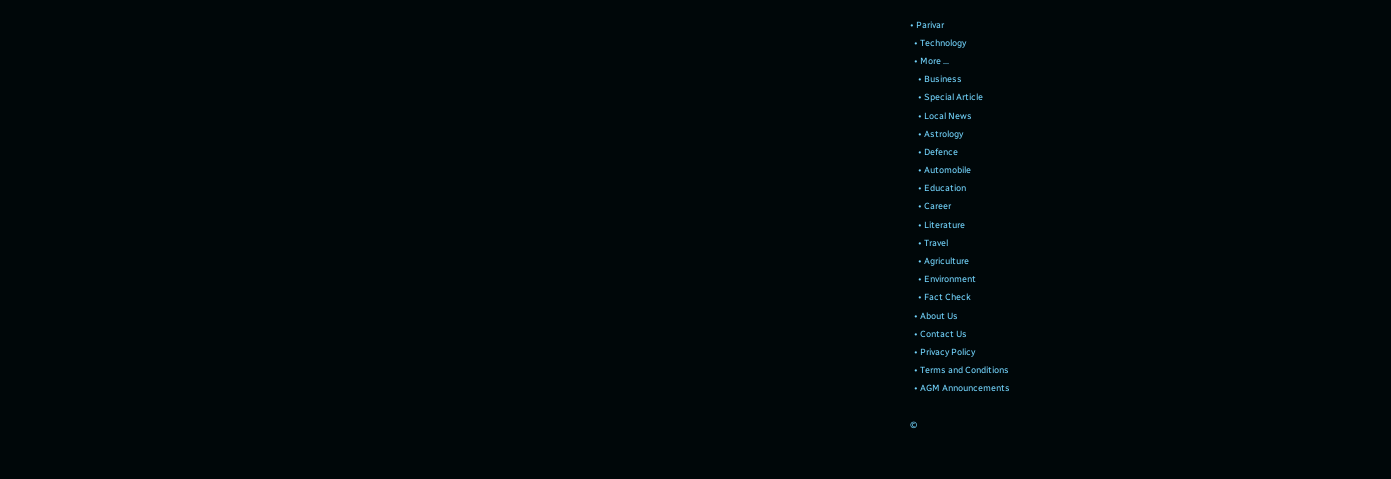• Parivar
  • Technology
  • More …
    • Business
    • Special Article
    • Local News
    • Astrology
    • Defence
    • Automobile
    • Education
    • Career
    • Literature
    • Travel
    • Agriculture
    • Environment
    • Fact Check
  • About Us
  • Contact Us
  • Privacy Policy
  • Terms and Conditions
  • AGM Announcements

©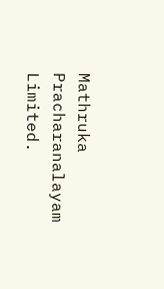Mathruka Pracharanalayam Limited.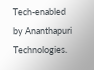Tech-enabled by Ananthapuri Technologies.